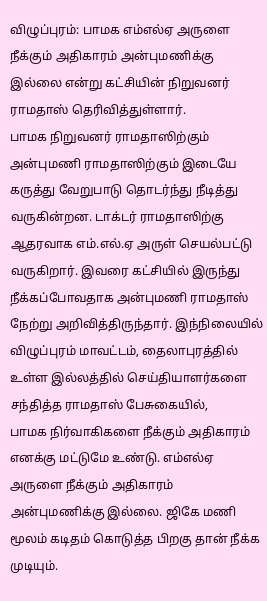விழுப்புரம்: பாமக எம்எல்ஏ அருளை நீக்கும் அதிகாரம் அன்புமணிக்கு இல்லை என்று கட்சியின் நிறுவனர் ராமதாஸ் தெரிவித்துள்ளார்.
பாமக நிறுவனர் ராமதாஸிற்கும் அன்புமணி ராமதாஸிற்கும் இடையே கருத்து வேறுபாடு தொடர்ந்து நீடித்து வருகின்றன. டாக்டர் ராமதாஸிற்கு ஆதரவாக எம்.எல்.ஏ அருள் செயல்பட்டு வருகிறார். இவரை கட்சியில் இருந்து நீக்கப்போவதாக அன்புமணி ராமதாஸ் நேற்று அறிவித்திருந்தார். இந்நிலையில் விழுப்புரம் மாவட்டம், தைலாபுரத்தில் உள்ள இல்லத்தில் செய்தியாளர்களை சந்தித்த ராமதாஸ் பேசுகையில்,
பாமக நிர்வாகிகளை நீக்கும் அதிகாரம் எனக்கு மட்டுமே உண்டு. எம்எல்ஏ அருளை நீக்கும் அதிகாரம் அன்புமணிக்கு இல்லை. ஜிகே மணி மூலம் கடிதம் கொடுத்த பிறகு தான் நீக்க முடியும்.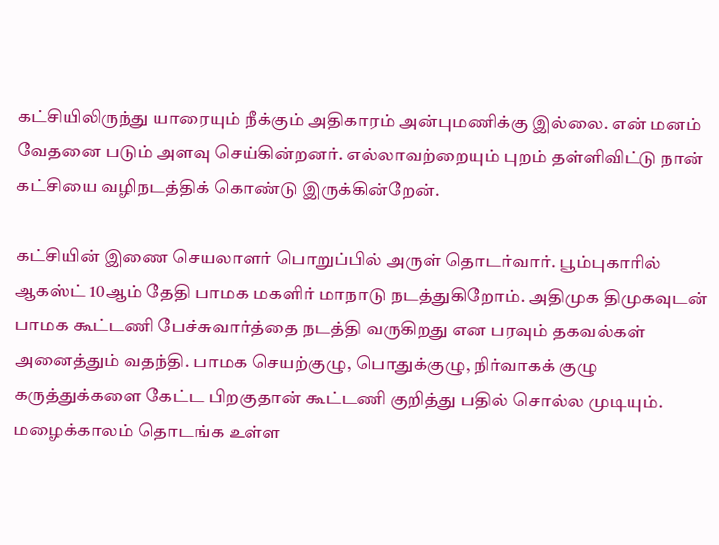கட்சியிலிருந்து யாரையும் நீக்கும் அதிகாரம் அன்புமணிக்கு இல்லை. என் மனம் வேதனை படும் அளவு செய்கின்றனர். எல்லாவற்றையும் புறம் தள்ளிவிட்டு நான் கட்சியை வழிநடத்திக் கொண்டு இருக்கின்றேன்.

கட்சியின் இணை செயலாளர் பொறுப்பில் அருள் தொடர்வார். பூம்புகாரில் ஆகஸ்ட் 10ஆம் தேதி பாமக மகளிர் மாநாடு நடத்துகிறோம். அதிமுக திமுகவுடன் பாமக கூட்டணி பேச்சுவார்த்தை நடத்தி வருகிறது என பரவும் தகவல்கள் அனைத்தும் வதந்தி. பாமக செயற்குழு, பொதுக்குழு, நிர்வாகக் குழு கருத்துக்களை கேட்ட பிறகுதான் கூட்டணி குறித்து பதில் சொல்ல முடியும்.
மழைக்காலம் தொடங்க உள்ள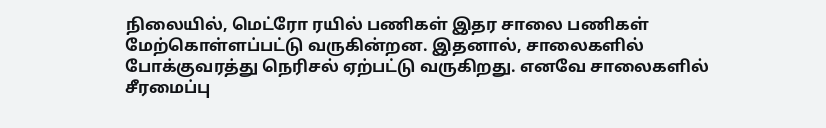நிலையில், மெட்ரோ ரயில் பணிகள் இதர சாலை பணிகள் மேற்கொள்ளப்பட்டு வருகின்றன. இதனால், சாலைகளில் போக்குவரத்து நெரிசல் ஏற்பட்டு வருகிறது. எனவே சாலைகளில் சீரமைப்பு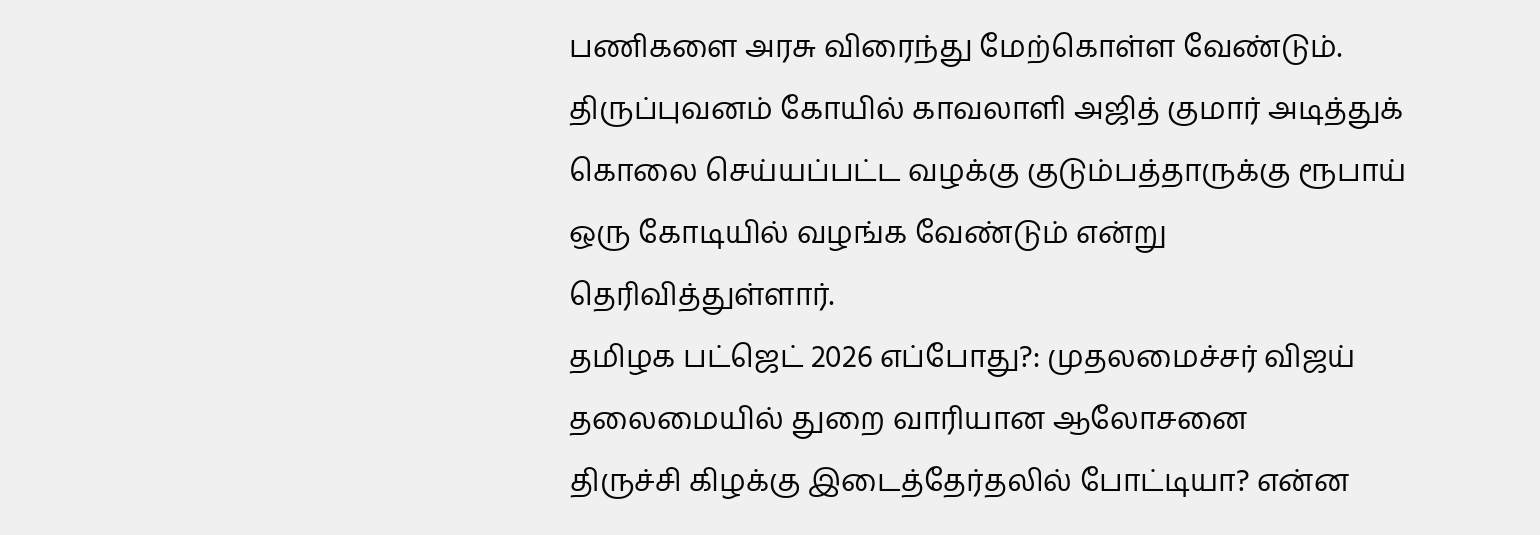பணிகளை அரசு விரைந்து மேற்கொள்ள வேண்டும். திருப்புவனம் கோயில் காவலாளி அஜித் குமார் அடித்துக் கொலை செய்யப்பட்ட வழக்கு குடும்பத்தாருக்கு ரூபாய் ஒரு கோடியில் வழங்க வேண்டும் என்று தெரிவித்துள்ளார்.
தமிழக பட்ஜெட் 2026 எப்போது?: முதலமைச்சர் விஜய் தலைமையில் துறை வாரியான ஆலோசனை
திருச்சி கிழக்கு இடைத்தேர்தலில் போட்டியா? என்ன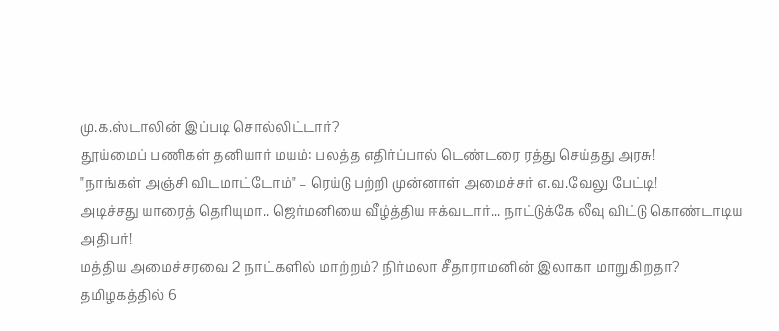மு.க.ஸ்டாலின் இப்படி சொல்லிட்டார்?
தூய்மைப் பணிகள் தனியார் மயம்: பலத்த எதிர்ப்பால் டெண்டரை ரத்து செய்தது அரசு!
"நாங்கள் அஞ்சி விடமாட்டோம்" – ரெய்டு பற்றி முன்னாள் அமைச்சர் எ.வ.வேலு பேட்டி!
அடிச்சது யாரைத் தெரியுமா.. ஜெர்மனியை வீழ்த்திய ஈக்வடார்... நாட்டுக்கே லீவு விட்டு கொண்டாடிய அதிபர்!
மத்திய அமைச்சரவை 2 நாட்களில் மாற்றம்? நிர்மலா சீதாராமனின் இலாகா மாறுகிறதா?
தமிழகத்தில் 6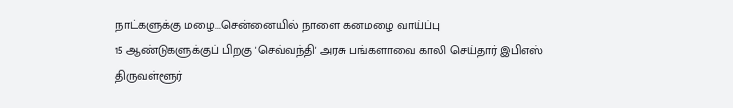நாட்களுக்கு மழை...சென்னையில் நாளை கனமழை வாய்ப்பு
15 ஆண்டுகளுக்குப் பிறகு 'செவ்வந்தி' அரசு பங்களாவை காலி செய்தார் இபிஎஸ்
திருவள்ளூர்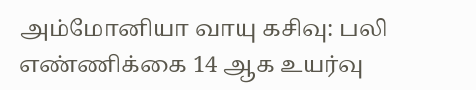அம்மோனியா வாயு கசிவு: பலி எண்ணிக்கை 14 ஆக உயர்வு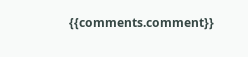{{comments.comment}}